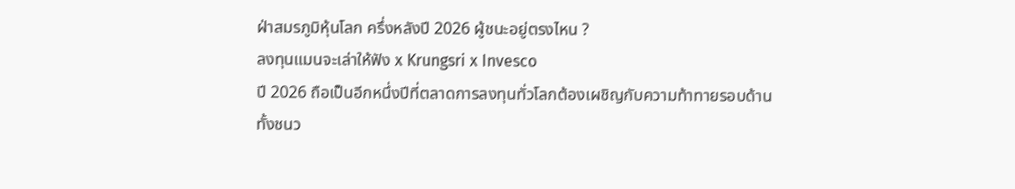ฝ่าสมรภูมิหุ้นโลก ครึ่งหลังปี 2026 ผู้ชนะอยู่ตรงไหน ?
ลงทุนแมนจะเล่าให้ฟัง x Krungsri x Invesco
ปี 2026 ถือเป็นอีกหนึ่งปีที่ตลาดการลงทุนทั่วโลกต้องเผชิญกับความท้าทายรอบด้าน
ทั้งชนว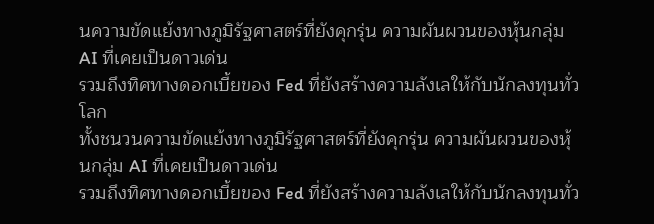นความขัดแย้งทางภูมิรัฐศาสตร์ที่ยังคุกรุ่น ความผันผวนของหุ้นกลุ่ม AI ที่เคยเป็นดาวเด่น
รวมถึงทิศทางดอกเบี้ยของ Fed ที่ยังสร้างความลังเลให้กับนักลงทุนทั่วโลก
ทั้งชนวนความขัดแย้งทางภูมิรัฐศาสตร์ที่ยังคุกรุ่น ความผันผวนของหุ้นกลุ่ม AI ที่เคยเป็นดาวเด่น
รวมถึงทิศทางดอกเบี้ยของ Fed ที่ยังสร้างความลังเลให้กับนักลงทุนทั่ว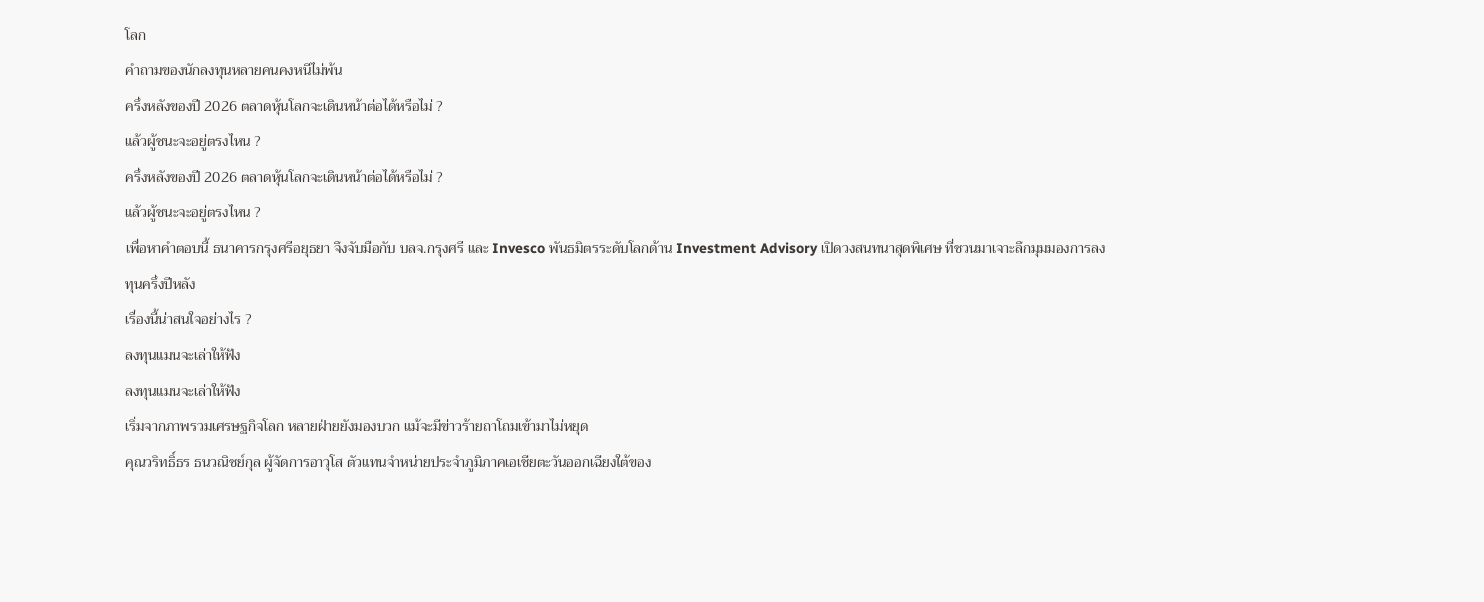โลก
คำถามของนักลงทุนหลายคนคงหนีไม่พ้น
ครึ่งหลังของปี 2026 ตลาดหุ้นโลกจะเดินหน้าต่อได้หรือไม่ ?
แล้วผู้ชนะจะอยู่ตรงไหน ?
ครึ่งหลังของปี 2026 ตลาดหุ้นโลกจะเดินหน้าต่อได้หรือไม่ ?
แล้วผู้ชนะจะอยู่ตรงไหน ?
เพื่อหาคำตอบนี้ ธนาคารกรุงศรีอยุธยา จึงจับมือกับ บลจ.กรุงศรี และ Invesco พันธมิตรระดับโลกด้าน Investment Advisory เปิดวงสนทนาสุดพิเศษ ที่ชวนมาเจาะลึกมุมมองการลงทุนครึ่งปีหลัง
เรื่องนี้น่าสนใจอย่างไร ?
ลงทุนแมนจะเล่าให้ฟัง
ลงทุนแมนจะเล่าให้ฟัง
เริ่มจากภาพรวมเศรษฐกิจโลก หลายฝ่ายยังมองบวก แม้จะมีข่าวร้ายถาโถมเข้ามาไม่หยุด
คุณวริทธิ์ธร ธนวณิชย์กุล ผู้จัดการอาวุโส ตัวแทนจำหน่ายประจำภูมิภาคเอเชียตะวันออกเฉียงใต้ของ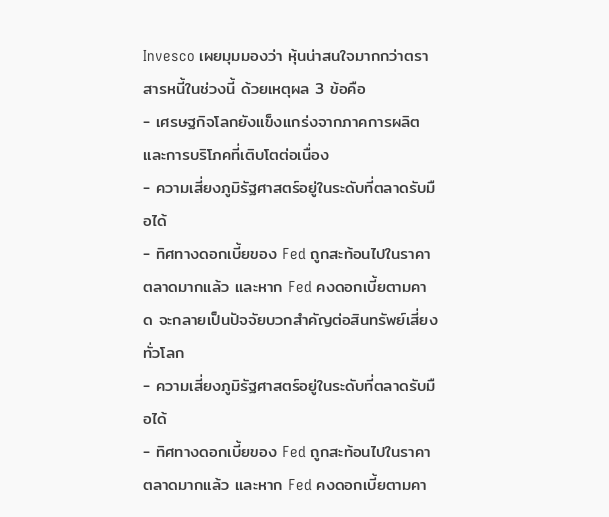Invesco เผยมุมมองว่า หุ้นน่าสนใจมากกว่าตราสารหนี้ในช่วงนี้ ด้วยเหตุผล 3 ข้อคือ
- เศรษฐกิจโลกยังแข็งแกร่งจากภาคการผลิตและการบริโภคที่เติบโตต่อเนื่อง
- ความเสี่ยงภูมิรัฐศาสตร์อยู่ในระดับที่ตลาดรับมือได้
- ทิศทางดอกเบี้ยของ Fed ถูกสะท้อนไปในราคาตลาดมากแล้ว และหาก Fed คงดอกเบี้ยตามคาด จะกลายเป็นปัจจัยบวกสำคัญต่อสินทรัพย์เสี่ยงทั่วโลก
- ความเสี่ยงภูมิรัฐศาสตร์อยู่ในระดับที่ตลาดรับมือได้
- ทิศทางดอกเบี้ยของ Fed ถูกสะท้อนไปในราคาตลาดมากแล้ว และหาก Fed คงดอกเบี้ยตามคา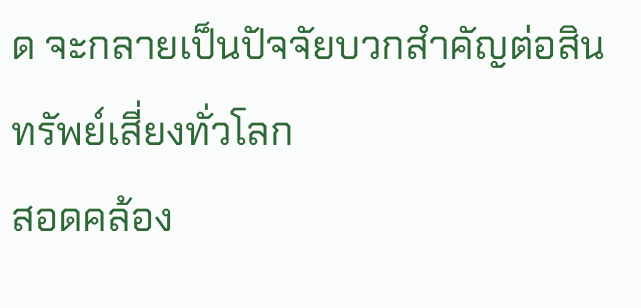ด จะกลายเป็นปัจจัยบวกสำคัญต่อสินทรัพย์เสี่ยงทั่วโลก
สอดคล้อง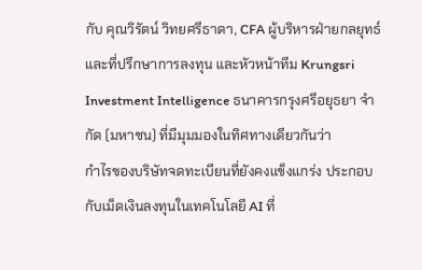กับ คุณวิรัตน์ วิทยศรีธาดา, CFA ผู้บริหารฝ่ายกลยุทธ์และที่ปรึกษาการลงทุน และหัวหน้าทีม Krungsri Investment Intelligence ธนาคารกรุงศรีอยุธยา จำกัด (มหาชน) ที่มีมุมมองในทิศทางเดียวกันว่า
กำไรของบริษัทจดทะเบียนที่ยังคงแข็งแกร่ง ประกอบกับเม็ดเงินลงทุนในเทคโนโลยี AI ที่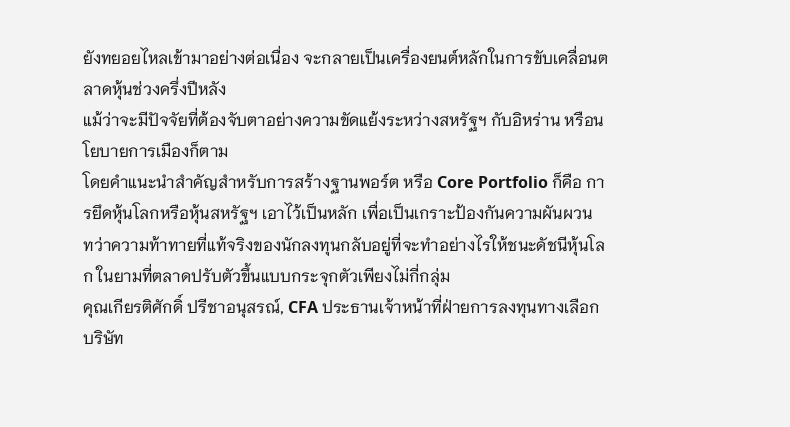ยังทยอยไหลเข้ามาอย่างต่อเนื่อง จะกลายเป็นเครื่องยนต์หลักในการขับเคลื่อนตลาดหุ้นช่วงครึ่งปีหลัง
แม้ว่าจะมีปัจจัยที่ต้องจับตาอย่างความขัดแย้งระหว่างสหรัฐฯ กับอิหร่าน หรือนโยบายการเมืองก็ตาม
โดยคำแนะนำสำคัญสำหรับการสร้างฐานพอร์ต หรือ Core Portfolio ก็คือ การยึดหุ้นโลกหรือหุ้นสหรัฐฯ เอาไว้เป็นหลัก เพื่อเป็นเกราะป้องกันความผันผวน
ทว่าความท้าทายที่แท้จริงของนักลงทุนกลับอยู่ที่จะทำอย่างไรให้ชนะดัชนีหุ้นโลก ในยามที่ตลาดปรับตัวขึ้นแบบกระจุกตัวเพียงไม่กี่กลุ่ม
คุณเกียรติศักดิ์ ปรีชาอนุสรณ์, CFA ประธานเจ้าหน้าที่ฝ่ายการลงทุนทางเลือก บริษัท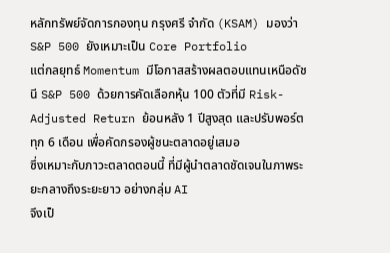หลักทรัพย์จัดการกองทุน กรุงศรี จำกัด (KSAM) มองว่า S&P 500 ยังเหมาะเป็น Core Portfolio
แต่กลยุทธ์ Momentum มีโอกาสสร้างผลตอบแทนเหนือดัชนี S&P 500 ด้วยการคัดเลือกหุ้น 100 ตัวที่มี Risk-Adjusted Return ย้อนหลัง 1 ปีสูงสุด และปรับพอร์ตทุก 6 เดือน เพื่อคัดกรองผู้ชนะตลาดอยู่เสมอ
ซึ่งเหมาะกับภาวะตลาดตอนนี้ ที่มีผู้นำตลาดชัดเจนในภาพระยะกลางถึงระยะยาว อย่างกลุ่ม AI
จึงเป็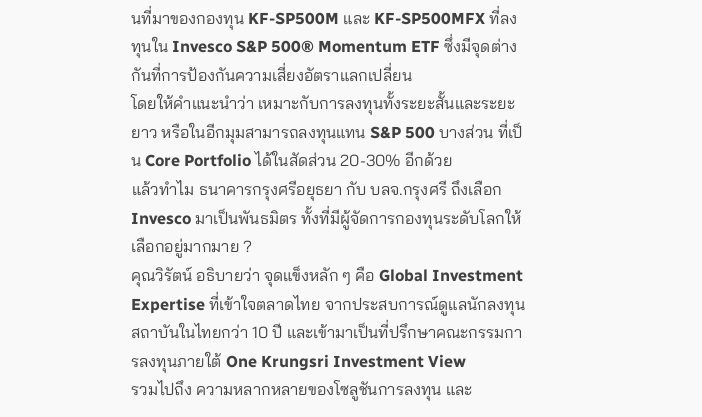นที่มาของกองทุน KF-SP500M และ KF-SP500MFX ที่ลงทุนใน Invesco S&P 500® Momentum ETF ซึ่งมีจุดต่างกันที่การป้องกันความเสี่ยงอัตราแลกเปลี่ยน
โดยให้คำแนะนำว่า เหมาะกับการลงทุนทั้งระยะสั้นและระยะยาว หรือในอีกมุมสามารถลงทุนแทน S&P 500 บางส่วน ที่เป็น Core Portfolio ได้ในสัดส่วน 20-30% อีกด้วย
แล้วทำไม ธนาคารกรุงศรีอยุธยา กับ บลจ.กรุงศรี ถึงเลือก Invesco มาเป็นพันธมิตร ทั้งที่มีผู้จัดการกองทุนระดับโลกให้เลือกอยู่มากมาย ?
คุณวิรัตน์ อธิบายว่า จุดแข็งหลัก ๆ คือ Global Investment Expertise ที่เข้าใจตลาดไทย จากประสบการณ์ดูแลนักลงทุนสถาบันในไทยกว่า 10 ปี และเข้ามาเป็นที่ปรึกษาคณะกรรมการลงทุนภายใต้ One Krungsri Investment View
รวมไปถึง ความหลากหลายของโซลูชันการลงทุน และ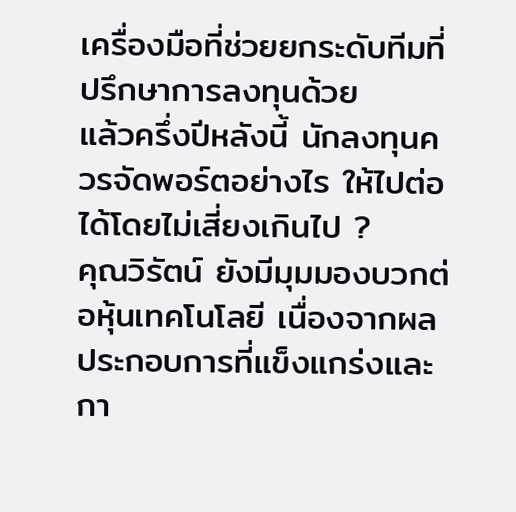เครื่องมือที่ช่วยยกระดับทีมที่ปรึกษาการลงทุนด้วย
แล้วครึ่งปีหลังนี้ นักลงทุนควรจัดพอร์ตอย่างไร ให้ไปต่อได้โดยไม่เสี่ยงเกินไป ?
คุณวิรัตน์ ยังมีมุมมองบวกต่อหุ้นเทคโนโลยี เนื่องจากผลประกอบการที่แข็งแกร่งและกา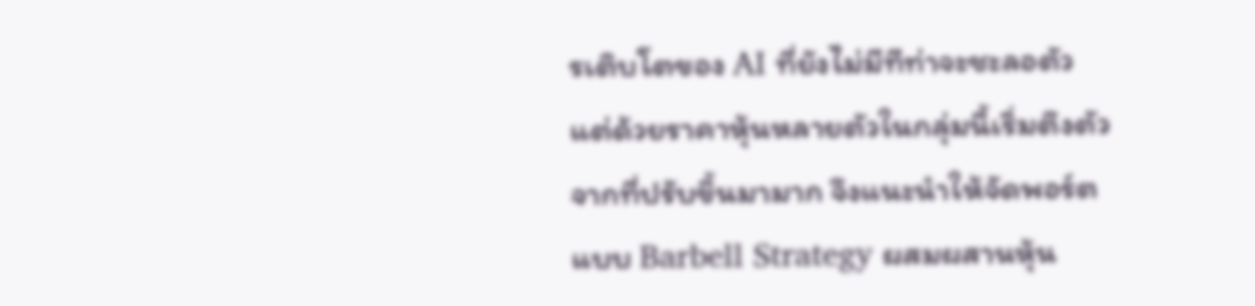รเติบโตของ AI ที่ยังไม่มีทีท่าจะชะลอตัว
แต่ด้วยราคาหุ้นหลายตัวในกลุ่มนี้เริ่มตึงตัวจากที่ปรับขึ้นมามาก จึงแนะนำให้จัดพอร์ตแบบ Barbell Strategy ผสมผสานหุ้น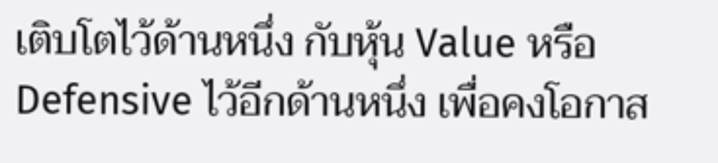เติบโตไว้ด้านหนึ่ง กับหุ้น Value หรือ Defensive ไว้อีกด้านหนึ่ง เพื่อคงโอกาส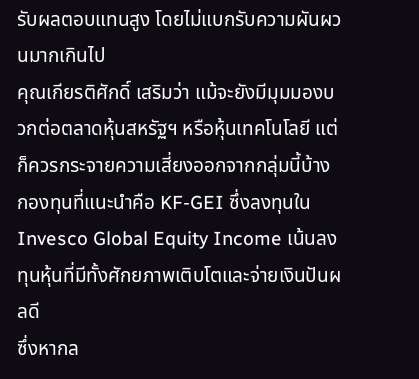รับผลตอบแทนสูง โดยไม่แบกรับความผันผวนมากเกินไป
คุณเกียรติศักดิ์ เสริมว่า แม้จะยังมีมุมมองบวกต่อตลาดหุ้นสหรัฐฯ หรือหุ้นเทคโนโลยี แต่ก็ควรกระจายความเสี่ยงออกจากกลุ่มนี้บ้าง
กองทุนที่แนะนำคือ KF-GEI ซึ่งลงทุนใน Invesco Global Equity Income เน้นลงทุนหุ้นที่มีทั้งศักยภาพเติบโตและจ่ายเงินปันผลดี
ซึ่งหากล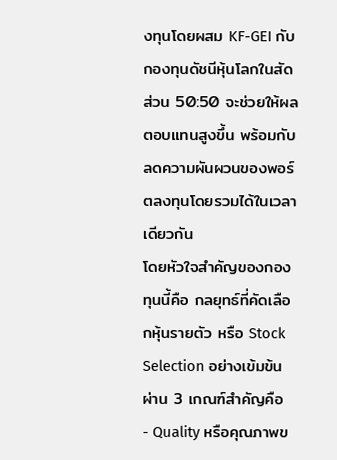งทุนโดยผสม KF-GEI กับกองทุนดัชนีหุ้นโลกในสัดส่วน 50:50 จะช่วยให้ผลตอบแทนสูงขึ้น พร้อมกับลดความผันผวนของพอร์ตลงทุนโดยรวมได้ในเวลาเดียวกัน
โดยหัวใจสำคัญของกองทุนนี้คือ กลยุทธ์ที่คัดเลือกหุ้นรายตัว หรือ Stock Selection อย่างเข้มข้น ผ่าน 3 เกณฑ์สำคัญคือ
- Quality หรือคุณภาพข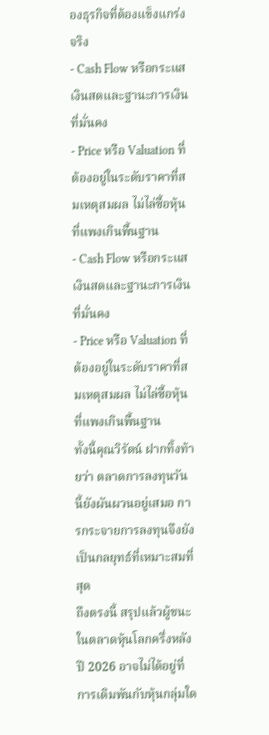องธุรกิจที่ต้องแข็งแกร่งจริง
- Cash Flow หรือกระแสเงินสดและฐานะการเงินที่มั่นคง
- Price หรือ Valuation ที่ต้องอยู่ในระดับราคาที่สมเหตุสมผล ไม่ไล่ซื้อหุ้นที่แพงเกินพื้นฐาน
- Cash Flow หรือกระแสเงินสดและฐานะการเงินที่มั่นคง
- Price หรือ Valuation ที่ต้องอยู่ในระดับราคาที่สมเหตุสมผล ไม่ไล่ซื้อหุ้นที่แพงเกินพื้นฐาน
ทั้งนี้คุณวิรัตน์ ฝากทิ้งท้ายว่า ตลาดการลงทุนวันนี้ยังผันผวนอยู่เสมอ การกระจายการลงทุนจึงยังเป็นกลยุทธ์ที่เหมาะสมที่สุด
ถึงตรงนี้ สรุปแล้วผู้ชนะในตลาดหุ้นโลกครึ่งหลังปี 2026 อาจไม่ได้อยู่ที่การเดิมพันกับหุ้นกลุ่มใด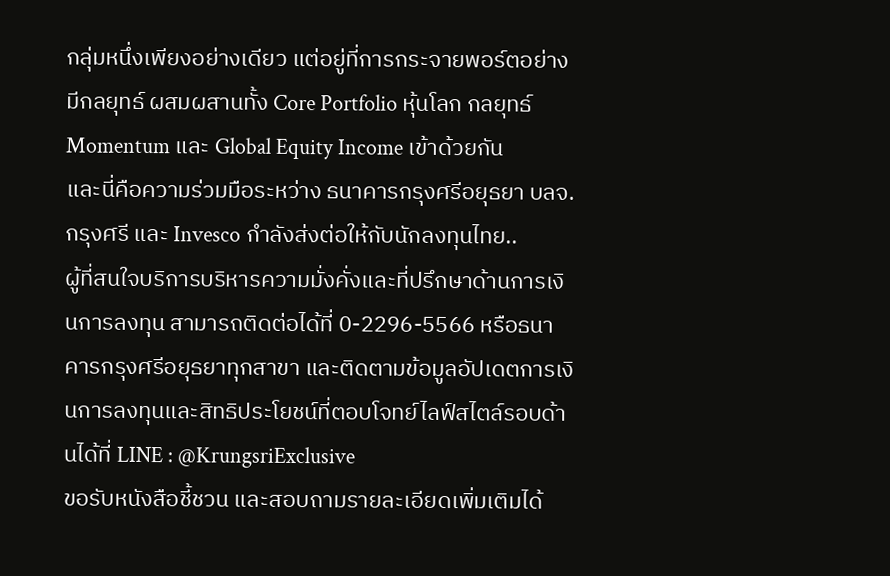กลุ่มหนึ่งเพียงอย่างเดียว แต่อยู่ที่การกระจายพอร์ตอย่างมีกลยุทธ์ ผสมผสานทั้ง Core Portfolio หุ้นโลก กลยุทธ์ Momentum และ Global Equity Income เข้าด้วยกัน
และนี่คือความร่วมมือระหว่าง ธนาคารกรุงศรีอยุธยา บลจ.กรุงศรี และ Invesco กำลังส่งต่อให้กับนักลงทุนไทย..
ผู้ที่สนใจบริการบริหารความมั่งคั่งและที่ปรึกษาด้านการเงินการลงทุน สามารถติดต่อได้ที่ 0-2296-5566 หรือธนาคารกรุงศรีอยุธยาทุกสาขา และติดตามข้อมูลอัปเดตการเงินการลงทุนและสิทธิประโยชน์ที่ตอบโจทย์ไลฟ์สไตล์รอบด้านได้ที่ LINE : @KrungsriExclusive
ขอรับหนังสือชี้ชวน และสอบถามรายละเอียดเพิ่มเติมได้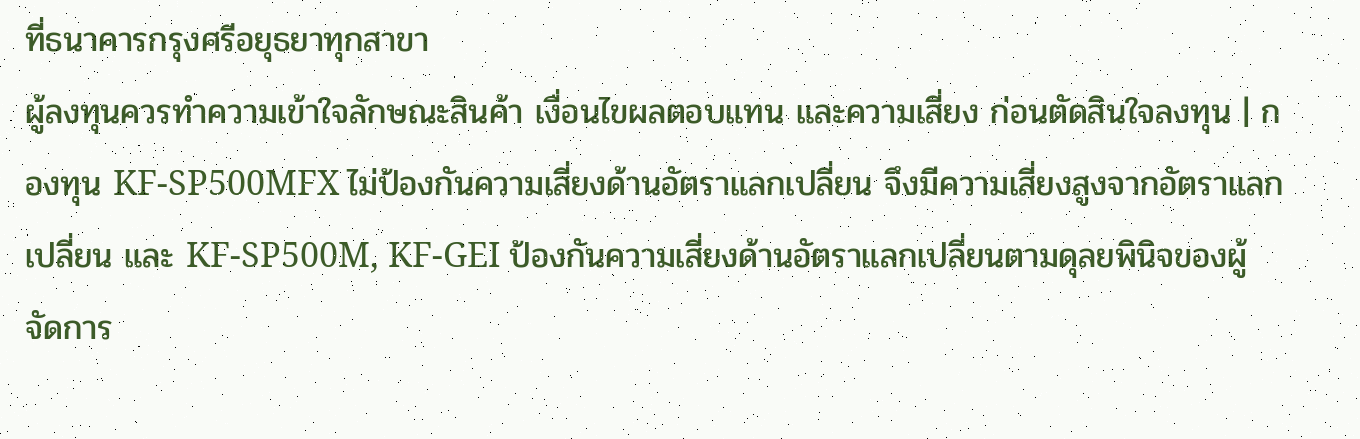ที่ธนาคารกรุงศรีอยุธยาทุกสาขา
ผู้ลงทุนควรทำความเข้าใจลักษณะสินค้า เงื่อนไขผลตอบแทน และความเสี่ยง ก่อนตัดสินใจลงทุน | กองทุน KF-SP500MFX ไม่ป้องกันความเสี่ยงด้านอัตราแลกเปลี่ยน จึงมีความเสี่ยงสูงจากอัตราแลกเปลี่ยน และ KF-SP500M, KF-GEI ป้องกันความเสี่ยงด้านอัตราแลกเปลี่ยนตามดุลยพินิจของผู้จัดการ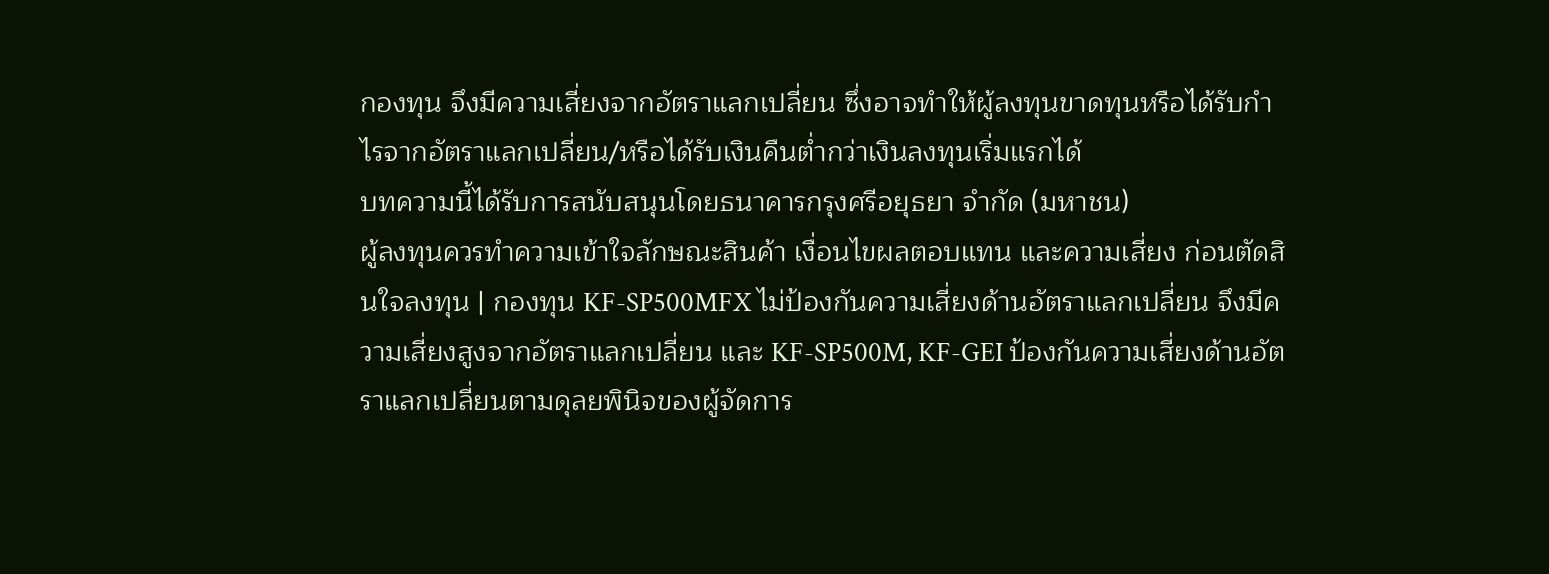กองทุน จึงมีความเสี่ยงจากอัตราแลกเปลี่ยน ซึ่งอาจทำให้ผู้ลงทุนขาดทุนหรือได้รับกำไรจากอัตราแลกเปลี่ยน/หรือได้รับเงินคืนต่ำกว่าเงินลงทุนเริ่มแรกได้
บทความนี้ได้รับการสนับสนุนโดยธนาคารกรุงศรีอยุธยา จำกัด (มหาชน)
ผู้ลงทุนควรทำความเข้าใจลักษณะสินค้า เงื่อนไขผลตอบแทน และความเสี่ยง ก่อนตัดสินใจลงทุน | กองทุน KF-SP500MFX ไม่ป้องกันความเสี่ยงด้านอัตราแลกเปลี่ยน จึงมีความเสี่ยงสูงจากอัตราแลกเปลี่ยน และ KF-SP500M, KF-GEI ป้องกันความเสี่ยงด้านอัตราแลกเปลี่ยนตามดุลยพินิจของผู้จัดการ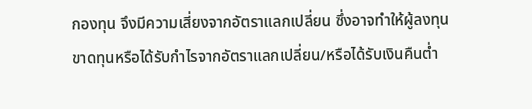กองทุน จึงมีความเสี่ยงจากอัตราแลกเปลี่ยน ซึ่งอาจทำให้ผู้ลงทุนขาดทุนหรือได้รับกำไรจากอัตราแลกเปลี่ยน/หรือได้รับเงินคืนต่ำ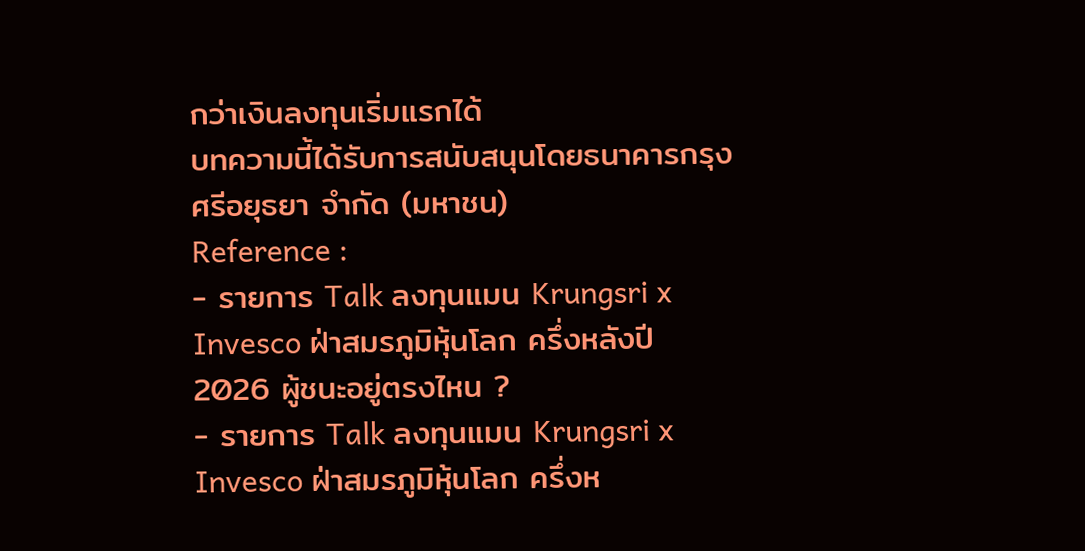กว่าเงินลงทุนเริ่มแรกได้
บทความนี้ได้รับการสนับสนุนโดยธนาคารกรุงศรีอยุธยา จำกัด (มหาชน)
Reference :
- รายการ Talk ลงทุนแมน Krungsri x Invesco ฝ่าสมรภูมิหุ้นโลก ครึ่งหลังปี 2026 ผู้ชนะอยู่ตรงไหน ?
- รายการ Talk ลงทุนแมน Krungsri x Invesco ฝ่าสมรภูมิหุ้นโลก ครึ่งห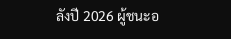ลังปี 2026 ผู้ชนะอ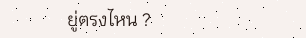ยู่ตรงไหน ?